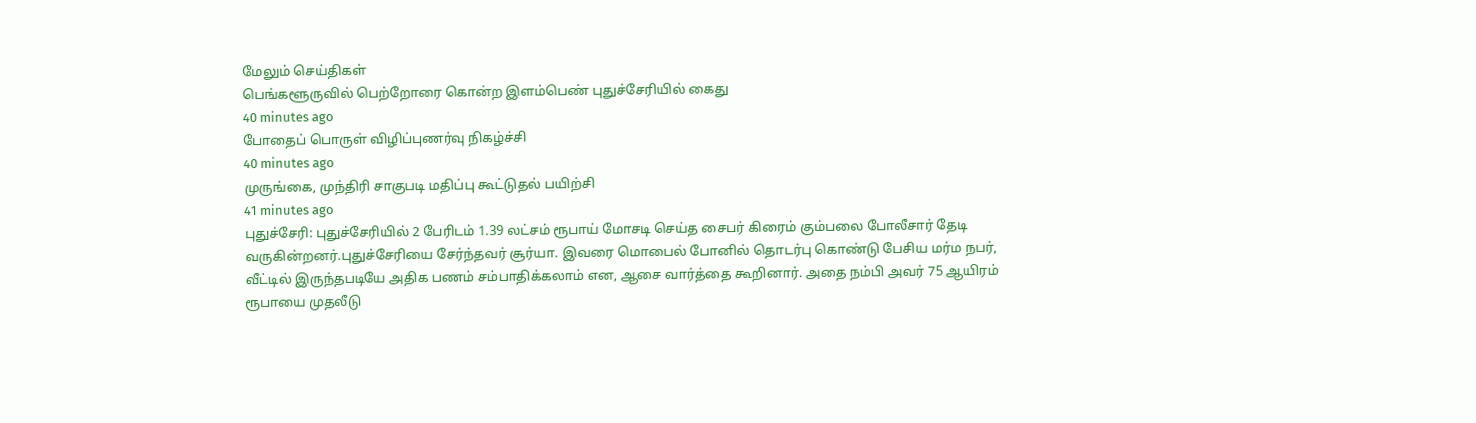மேலும் செய்திகள்
பெங்களூருவில் பெற்றோரை கொன்ற இளம்பெண் புதுச்சேரியில் கைது
40 minutes ago
போதைப் பொருள் விழிப்புணர்வு நிகழ்ச்சி
40 minutes ago
முருங்கை, முந்திரி சாகுபடி மதிப்பு கூட்டுதல் பயிற்சி
41 minutes ago
புதுச்சேரி: புதுச்சேரியில் 2 பேரிடம் 1.39 லட்சம் ரூபாய் மோசடி செய்த சைபர் கிரைம் கும்பலை போலீசார் தேடி வருகின்றனர்.புதுச்சேரியை சேர்ந்தவர் சூர்யா. இவரை மொபைல் போனில் தொடர்பு கொண்டு பேசிய மர்ம நபர், வீட்டில் இருந்தபடியே அதிக பணம் சம்பாதிக்கலாம் என, ஆசை வார்த்தை கூறினார். அதை நம்பி அவர் 75 ஆயிரம் ரூபாயை முதலீடு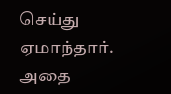செய்து ஏமாந்தார். அதை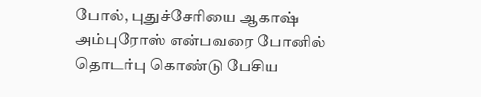போல், புதுச்சேரியை ஆகாஷ் அம்புரோஸ் என்பவரை போனில் தொடர்பு கொண்டு பேசிய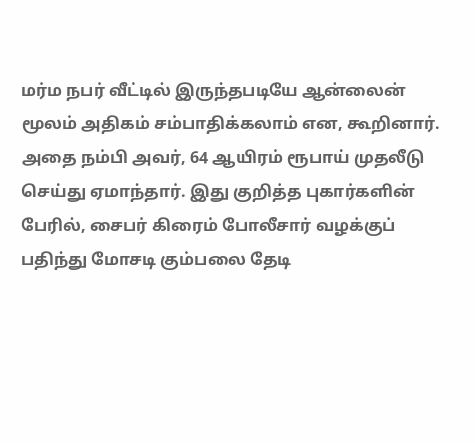மர்ம நபர் வீட்டில் இருந்தபடியே ஆன்லைன் மூலம் அதிகம் சம்பாதிக்கலாம் என, கூறினார். அதை நம்பி அவர், 64 ஆயிரம் ரூபாய் முதலீடு செய்து ஏமாந்தார். இது குறித்த புகார்களின் பேரில், சைபர் கிரைம் போலீசார் வழக்குப் பதிந்து மோசடி கும்பலை தேடி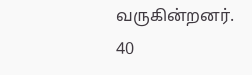வருகின்றனர்.
40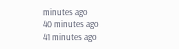minutes ago
40 minutes ago
41 minutes ago